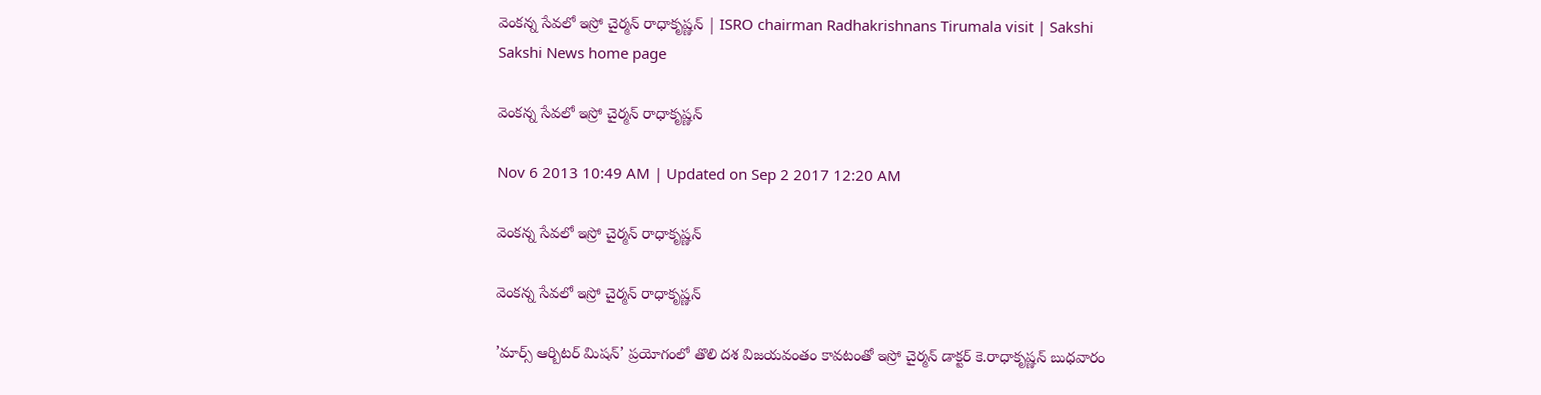వెంకన్న సేవలో ఇస్రో చైర్మన్ రాధాకృష్ణన్ | ISRO chairman Radhakrishnans Tirumala visit | Sakshi
Sakshi News home page

వెంకన్న సేవలో ఇస్రో చైర్మన్ రాధాకృష్ణన్

Nov 6 2013 10:49 AM | Updated on Sep 2 2017 12:20 AM

వెంకన్న సేవలో ఇస్రో చైర్మన్ రాధాకృష్ణన్

వెంకన్న సేవలో ఇస్రో చైర్మన్ రాధాకృష్ణన్

’మార్స్ ఆర్బిటర్ మిషన్’ ప్రయోగంలో తొలి దశ విజయవంతం కావటంతో ఇస్రో చైర్మన్ డాక్టర్ కె.రాధాకృష్ణన్ బుధవారం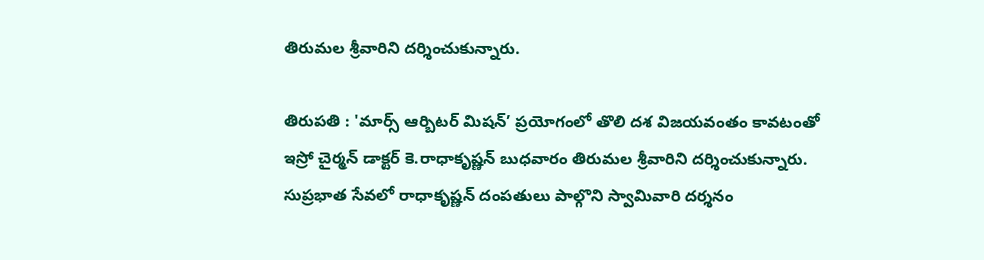తిరుమల శ్రీవారిని దర్శించుకున్నారు.

తిరుపతి : 'మార్స్ ఆర్బిటర్ మిషన్’ ప్రయోగంలో తొలి దశ విజయవంతం కావటంతో ఇస్రో చైర్మన్ డాక్టర్ కె.రాధాకృష్ణన్ బుధవారం తిరుమల శ్రీవారిని దర్శించుకున్నారు. సుప్రభాత సేవలో రాధాకృష్ణన్ దంపతులు పాల్గొని స్వామివారి దర్శనం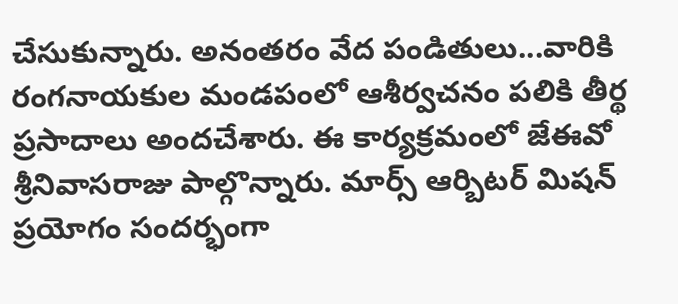చేసుకున్నారు. అనంతరం వేద పండితులు...వారికి రంగనాయకుల మండపంలో ఆశీర్వచనం పలికి తీర్థ ప్రసాదాలు అందచేశారు. ఈ కార్యక్రమంలో జేఈవో శ్రీనివాసరాజు పాల్గొన్నారు. మార్స్ ఆర్బిటర్ మిషన్ ప్రయోగం సందర్భంగా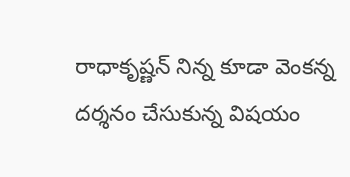రాధాకృష్ణన్ నిన్న కూడా వెంకన్న దర్శనం చేసుకున్న విషయం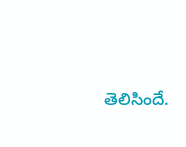తెలిసిందే.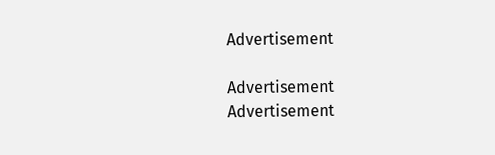Advertisement

Advertisement
Advertisement